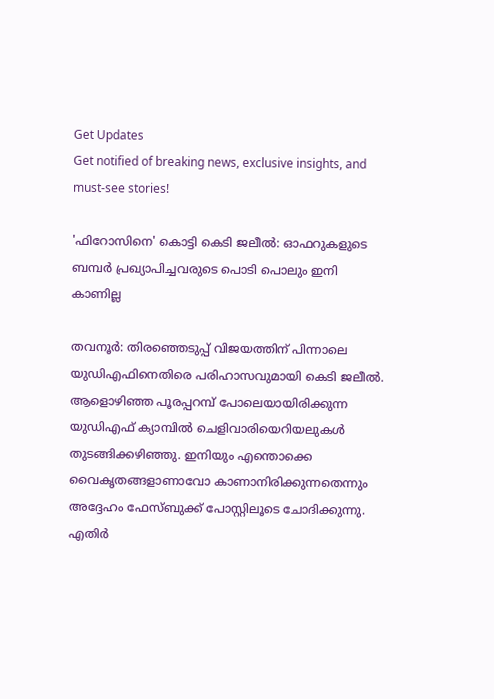Get Updates
Get notified of breaking news, exclusive insights, and must-see stories!

'ഫിറോസിനെ' കൊട്ടി കെടി ജലീല്‍: ഓഫറുകളുടെ ബമ്പർ പ്രഖ്യാപിച്ചവരുടെ പൊടി പൊലും ഇനി കാണില്ല

തവനൂര്‍: തിരഞ്ഞെടുപ്പ് വിജയത്തിന് പിന്നാലെ യുഡിഎഫിനെതിരെ പരിഹാസവുമായി കെടി ജലീല്‍. ആളൊഴിഞ്ഞ പൂരപ്പറമ്പ് പോലെയായിരിക്കുന്ന യുഡിഎഫ് ക്യാമ്പില്‍ ചെളിവാരിയെറിയലുകൾ തുടങ്ങിക്കഴിഞ്ഞു. ഇനിയും എന്തൊക്കെ വൈകൃതങ്ങളാണാവോ കാണാനിരിക്കുന്നതെന്നും അദ്ദേഹം ഫേസ്ബുക്ക് പോസ്റ്റിലൂടെ ചോദിക്കുന്നു. എതിര്‍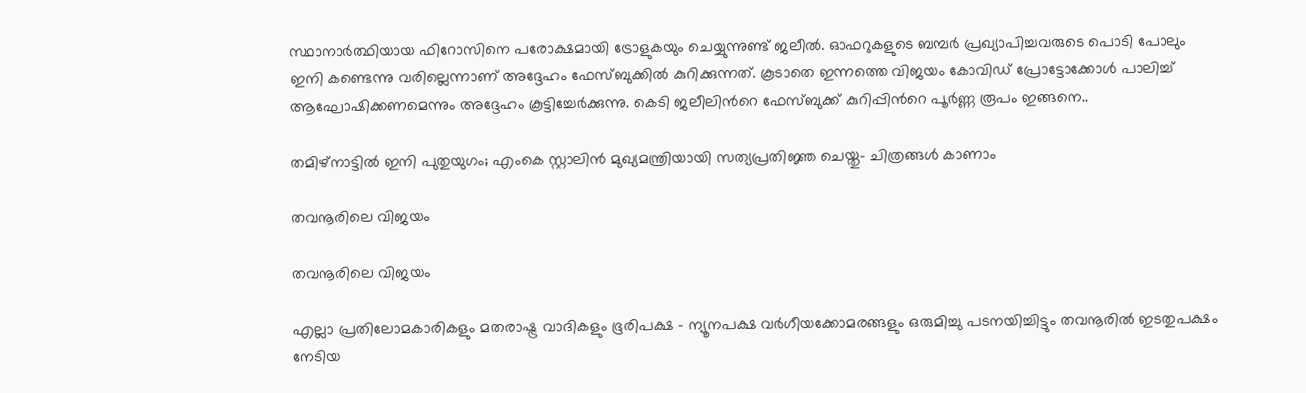സ്ഥാനാര്‍ത്ഥിയായ ഫിറോസിനെ പരോക്ഷമായി ട്രോളുകയും ചെയ്യുന്നുണ്ട് ജലീല്‍. ഓഫറുകളുടെ ബമ്പർ പ്രഖ്യാപിച്ചവരുടെ പൊടി പോലും ഇനി കണ്ടെന്നു വരില്ലെന്നാണ് അദ്ദേഹം ഫേസ്ബുക്കില്‍ കുറിക്കുന്നത്. കൂടാതെ ഇന്നത്തെ വിജയം കോവിഡ് പ്രോട്ടോക്കോള്‍ പാലിച്ച് ആഘോഷിക്കണമെന്നും അദ്ദേഹം കൂട്ടിച്ചേര്‍ക്കുന്നു. കെടി ജലീലിന്‍റെ ഫേസ്ബുക്ക് കുറിപ്പിന്‍റെ പൂര്‍ണ്ണ രൂപം ഇങ്ങനെ..

തമിഴ്‌നാട്ടില്‍ ഇനി പുതുയുഗം; എംകെ സ്റ്റാലിന്‍ മുഖ്യമന്ത്രിയായി സത്യപ്രതിജ്ഞ ചെയ്തു- ചിത്രങ്ങള്‍ കാണാം

തവനൂരിലെ വിജയം

തവനൂരിലെ വിജയം

എല്ലാ പ്രതിലോമകാരികളും മതരാഷ്ട്ര വാദികളും ഭൂരിപക്ഷ - ന്യൂനപക്ഷ വർഗീയക്കോമരങ്ങളും ഒരുമിച്ചു പടനയിച്ചിട്ടും തവനൂരിൽ ഇടതുപക്ഷം നേടിയ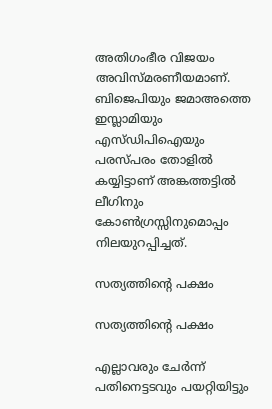അതിഗംഭീര വിജയം അവിസ്മരണീയമാണ്. ബിജെപിയും ജമാഅത്തെ ഇസ്ലാമിയും എസ്ഡിപിഐയും പരസ്പരം തോളിൽ കയ്യിട്ടാണ് അങ്കത്തട്ടിൽ ലീഗിനും കോൺഗ്രസ്സിനുമൊപ്പം നിലയുറപ്പിച്ചത്.

സത്യത്തിന്‍റെ പക്ഷം

സത്യത്തിന്‍റെ പക്ഷം

എല്ലാവരും ചേർന്ന് പതിനെട്ടടവും പയറ്റിയിട്ടും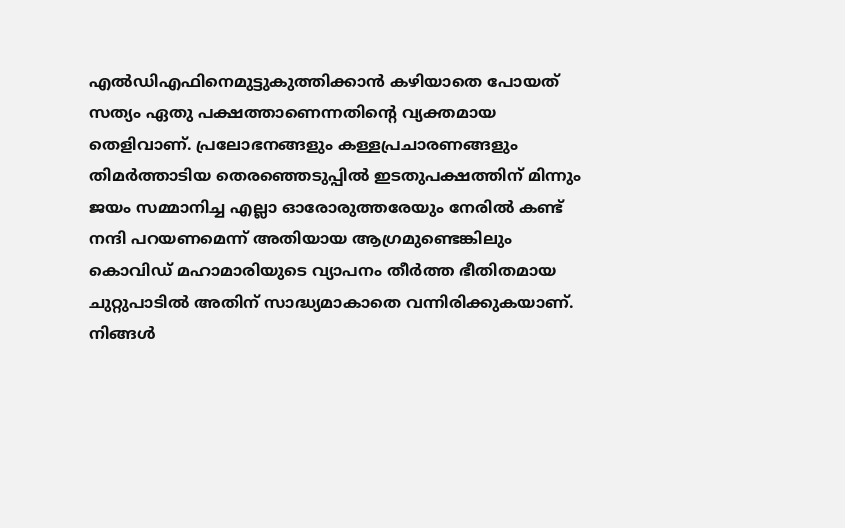എല്‍ഡിഎഫിനെമുട്ടുകുത്തിക്കാൻ കഴിയാതെ പോയത് സത്യം ഏതു പക്ഷത്താണെന്നതിൻ്റെ വ്യക്തമായ തെളിവാണ്. പ്രലോഭനങ്ങളും കള്ളപ്രചാരണങ്ങളും തിമർത്താടിയ തെരഞ്ഞെടുപ്പിൽ ഇടതുപക്ഷത്തിന് മിന്നും ജയം സമ്മാനിച്ച എല്ലാ ഓരോരുത്തരേയും നേരിൽ കണ്ട് നന്ദി പറയണമെന്ന് അതിയായ ആഗ്രമുണ്ടെങ്കിലും കൊവിഡ് മഹാമാരിയുടെ വ്യാപനം തീർത്ത ഭീതിതമായ ചുറ്റുപാടിൽ അതിന് സാദ്ധ്യമാകാതെ വന്നിരിക്കുകയാണ്. നിങ്ങൾ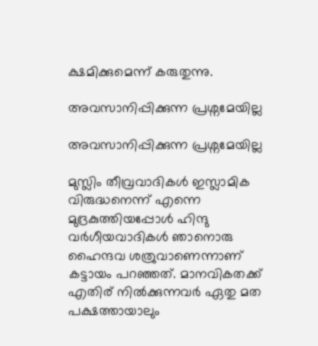ക്ഷമിക്കുമെന്ന് കരുതുന്നു.

അവസാനിപ്പിക്കുന്ന പ്രശ്നമേയില്ല

അവസാനിപ്പിക്കുന്ന പ്രശ്നമേയില്ല

മുസ്ലിം തീവ്രവാദികൾ ഇസ്ലാമിക വിരുദ്ധനെന്ന് എന്നെ മുദ്രകുത്തിയപ്പോൾ ഹിന്ദു വർഗീയവാദികൾ ഞാനൊരു ഹൈന്ദവ ശത്രുവാണെന്നാണ് കട്ടായം പറഞ്ഞത്. മാനവികതക്ക് എതിര് നിൽക്കുന്നവർ ഏതു മത പക്ഷത്തായാലും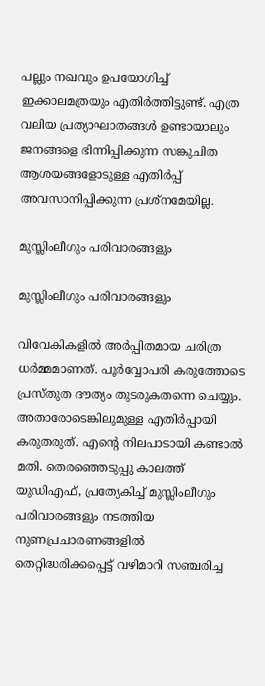പല്ലും നഖവും ഉപയോഗിച്ച് ഇക്കാലമത്രയും എതിർത്തിട്ടുണ്ട്. എത്ര വലിയ പ്രത്യാഘാതങ്ങൾ ഉണ്ടായാലും ജനങ്ങളെ ഭിന്നിപ്പിക്കുന്ന സങ്കുചിത ആശയങ്ങളോടുള്ള എതിർപ്പ് അവസാനിപ്പിക്കുന്ന പ്രശ്നമേയില്ല.

മുസ്ലിംലീഗും പരിവാരങ്ങളും

മുസ്ലിംലീഗും പരിവാരങ്ങളും

വിവേകികളിൽ അർപ്പിതമായ ചരിത്ര ധർമ്മമാണത്. പൂർവ്വോപരി കരുത്തോടെ പ്രസ്തുത ദൗത്യം തുടരുകതന്നെ ചെയ്യും. അതാരോടെങ്കിലുമുള്ള എതിർപ്പായി കരുതരുത്. എൻ്റെ നിലപാടായി കണ്ടാൽ മതി. തെരഞ്ഞെടുപ്പു കാലത്ത് യുഡിഎഫ്, പ്രത്യേകിച്ച് മുസ്ലിംലീഗും പരിവാരങ്ങളും നടത്തിയ നുണപ്രചാരണങ്ങളിൽ തെറ്റിദ്ധരിക്കപ്പെട്ട് വഴിമാറി സഞ്ചരിച്ച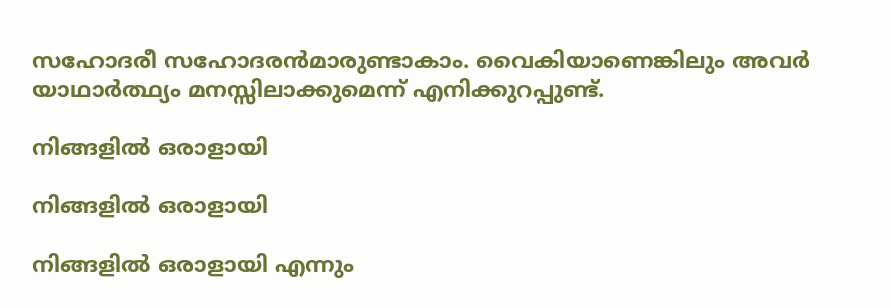സഹോദരീ സഹോദരൻമാരുണ്ടാകാം. വൈകിയാണെങ്കിലും അവർ യാഥാർത്ഥ്യം മനസ്സിലാക്കുമെന്ന് എനിക്കുറപ്പുണ്ട്.

നിങ്ങളിൽ ഒരാളായി

നിങ്ങളിൽ ഒരാളായി

നിങ്ങളിൽ ഒരാളായി എന്നും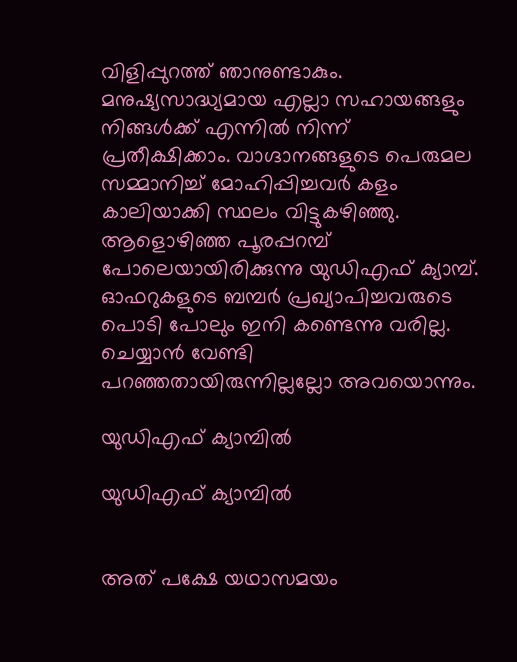വിളിപ്പുറത്ത് ഞാനുണ്ടാകും. മനുഷ്യസാദ്ധ്യമായ എല്ലാ സഹായങ്ങളും നിങ്ങൾക്ക് എന്നിൽ നിന്ന് പ്രതീക്ഷിക്കാം. വാഗ്ദാനങ്ങളുടെ പെരുമല സമ്മാനിച്ച് മോഹിപ്പിച്ചവർ കളം കാലിയാക്കി സ്ഥലം വിട്ടുകഴിഞ്ഞു. ആളൊഴിഞ്ഞ പൂരപ്പറമ്പ് പോലെയായിരിക്കുന്നു യുഡിഎഫ് ക്യാമ്പ്. ഓഫറുകളുടെ ബമ്പർ പ്രഖ്യാപിച്ചവരുടെ പൊടി പോലും ഇനി കണ്ടെന്നു വരില്ല. ചെയ്യാൻ വേണ്ടി പറഞ്ഞതായിരുന്നില്ലല്ലോ അവയൊന്നും.

യുഡിഎഫ് ക്യാമ്പിൽ

യുഡിഎഫ് ക്യാമ്പിൽ


അത് പക്ഷേ യഥാസമയം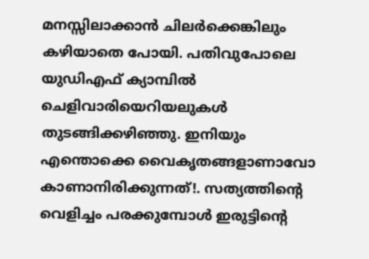മനസ്സിലാക്കാൻ ചിലർക്കെങ്കിലും കഴിയാതെ പോയി. പതിവുപോലെ യുഡിഎഫ് ക്യാമ്പിൽ ചെളിവാരിയെറിയലുകൾ തുടങ്ങിക്കഴിഞ്ഞു. ഇനിയും എന്തൊക്കെ വൈകൃതങ്ങളാണാവോ കാണാനിരിക്കുന്നത്!. സത്യത്തിൻ്റെ വെളിച്ചം പരക്കുമ്പോൾ ഇരുട്ടിൻ്റെ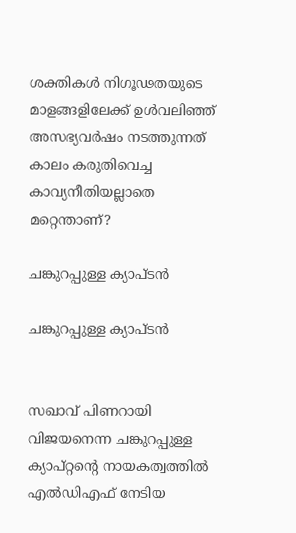ശക്തികൾ നിഗൂഢതയുടെ മാളങ്ങളിലേക്ക് ഉൾവലിഞ്ഞ് അസഭ്യവർഷം നടത്തുന്നത് കാലം കരുതിവെച്ച കാവ്യനീതിയല്ലാതെ മറ്റെന്താണ്?

ചങ്കുറപ്പുള്ള ക്യാപ്ടന്‍

ചങ്കുറപ്പുള്ള ക്യാപ്ടന്‍


സഖാവ് പിണറായി വിജയനെന്ന ചങ്കുറപ്പുള്ള ക്യാപ്റ്റൻ്റെ നായകത്വത്തിൽ എല്‍ഡിഎഫ് നേടിയ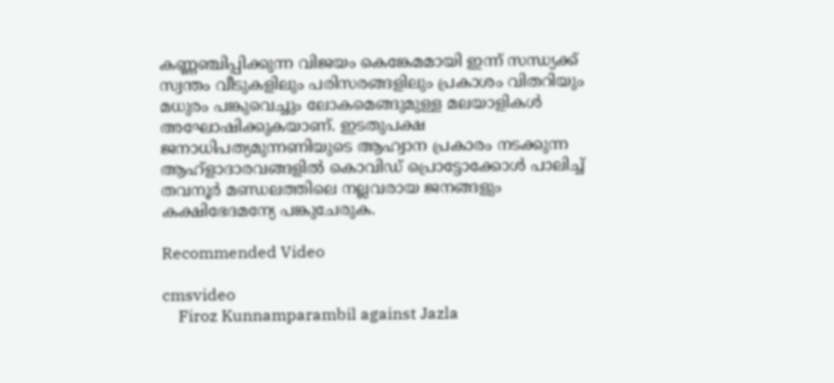കണ്ണഞ്ചിപ്പിക്കുന്ന വിജയം കെങ്കേമമായി ഇന്ന് സന്ധ്യക്ക് സ്വന്തം വീടുകളിലും പരിസരങ്ങളിലും പ്രകാശം വിതറിയും മധുരം പങ്കുവെച്ചും ലോകമെങ്ങുമുള്ള മലയാളികൾ അഘോഷിക്കുകയാണ്. ഇടതുപക്ഷ ജനാധിപത്യമുന്നണിയുടെ ആഹ്വാന പ്രകാരം നടക്കുന്ന ആഹ്ളാദാരവങ്ങളിൽ കൊവിഡ് പ്രൊട്ടോക്കോൾ പാലിച്ച് തവനൂർ മണ്ഡലത്തിലെ നല്ലവരായ ജനങ്ങളും കക്ഷിഭേദമന്യേ പങ്കുചേരുക.

Recommended Video

cmsvideo
    Firoz Kunnamparambil against Jazla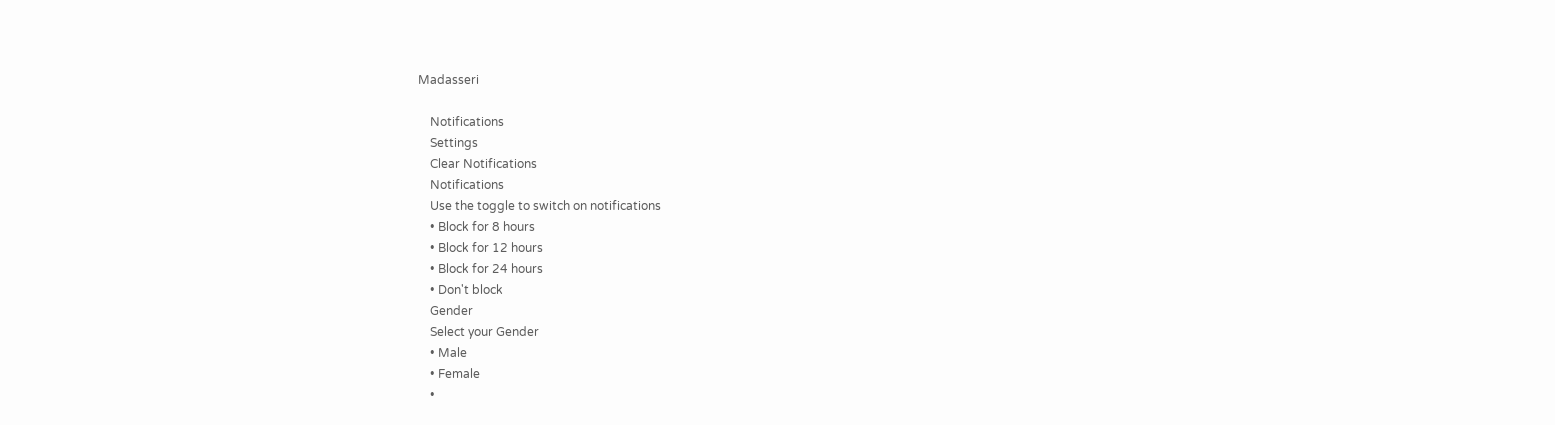Madasseri

    Notifications
    Settings
    Clear Notifications
    Notifications
    Use the toggle to switch on notifications
    • Block for 8 hours
    • Block for 12 hours
    • Block for 24 hours
    • Don't block
    Gender
    Select your Gender
    • Male
    • Female
    •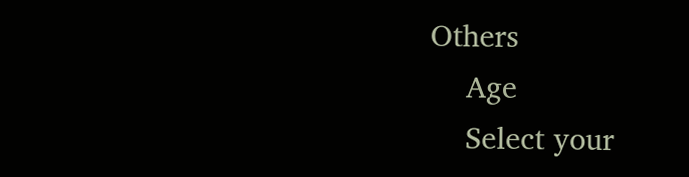Others
    Age
    Select your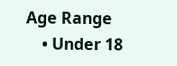Age Range
    • Under 18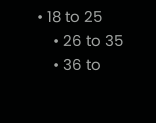• 18 to 25
    • 26 to 35
    • 36 to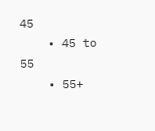45
    • 45 to 55
    • 55+